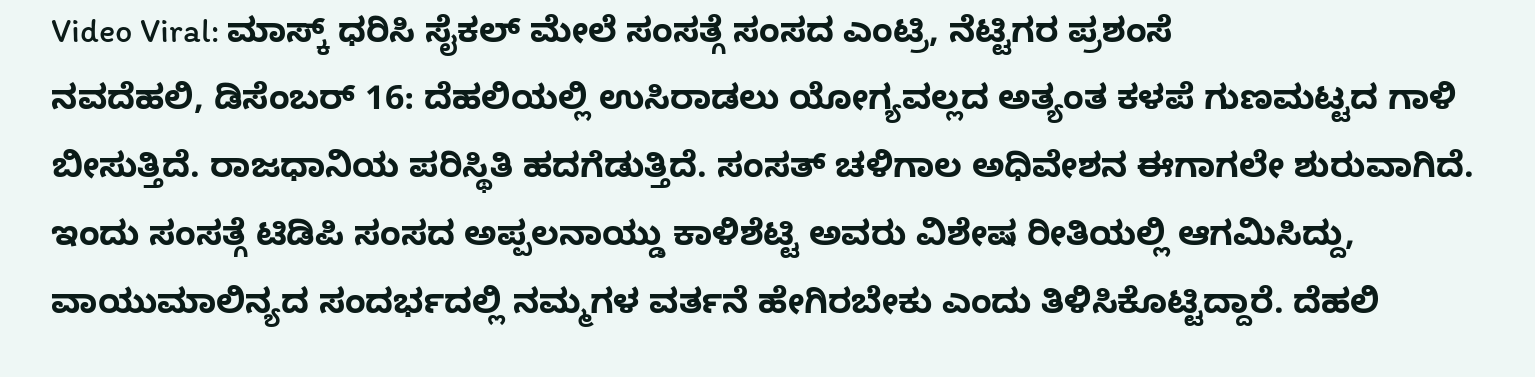Video Viral: ಮಾಸ್ಕ್ ಧರಿಸಿ ಸೈಕಲ್ ಮೇಲೆ ಸಂಸತ್ಗೆ ಸಂಸದ ಎಂಟ್ರಿ, ನೆಟ್ಟಿಗರ ಪ್ರಶಂಸೆ
ನವದೆಹಲಿ, ಡಿಸೆಂಬರ್ 16: ದೆಹಲಿಯಲ್ಲಿ ಉಸಿರಾಡಲು ಯೋಗ್ಯವಲ್ಲದ ಅತ್ಯಂತ ಕಳಪೆ ಗುಣಮಟ್ಟದ ಗಾಳಿ ಬೀಸುತ್ತಿದೆ. ರಾಜಧಾನಿಯ ಪರಿಸ್ಥಿತಿ ಹದಗೆಡುತ್ತಿದೆ. ಸಂಸತ್ ಚಳಿಗಾಲ ಅಧಿವೇಶನ ಈಗಾಗಲೇ ಶುರುವಾಗಿದೆ. ಇಂದು ಸಂಸತ್ಗೆ ಟಿಡಿಪಿ ಸಂಸದ ಅಪ್ಪಲನಾಯ್ಡು ಕಾಳಿಶೆಟ್ಟಿ ಅವರು ವಿಶೇಷ ರೀತಿಯಲ್ಲಿ ಆಗಮಿಸಿದ್ದು, ವಾಯುಮಾಲಿನ್ಯದ ಸಂದರ್ಭದಲ್ಲಿ ನಮ್ಮಗಳ ವರ್ತನೆ ಹೇಗಿರಬೇಕು ಎಂದು ತಿಳಿಸಿಕೊಟ್ಟಿದ್ದಾರೆ. ದೆಹಲಿ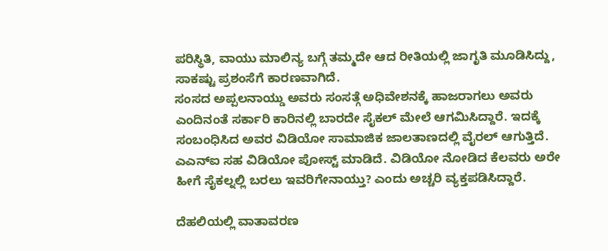ಪರಿಸ್ಥಿತಿ, ವಾಯು ಮಾಲಿನ್ಯ ಬಗ್ಗೆ ತಮ್ಮದೇ ಆದ ರೀತಿಯಲ್ಲಿ ಜಾಗೃತಿ ಮೂಡಿಸಿದ್ದು, ಸಾಕಷ್ಟು ಪ್ರಶಂಸೆಗೆ ಕಾರಣವಾಗಿದೆ.
ಸಂಸದ ಅಪ್ಪಲನಾಯ್ಡು ಅವರು ಸಂಸತ್ಗೆ ಅಧಿವೇಶನಕ್ಕೆ ಹಾಜರಾಗಲು ಅವರು ಎಂದಿನಂತೆ ಸರ್ಕಾರಿ ಕಾರಿನಲ್ಲಿ ಬಾರದೇ ಸೈಕಲ್ ಮೇಲೆ ಆಗಮಿಸಿದ್ದಾರೆ. ಇದಕ್ಕೆ ಸಂಬಂಧಿಸಿದ ಅವರ ವಿಡಿಯೋ ಸಾಮಾಜಿಕ ಜಾಲತಾಣದಲ್ಲಿ ವೈರಲ್ ಆಗುತ್ತಿದೆ. ಎಎನ್ಐ ಸಹ ವಿಡಿಯೋ ಪೋಸ್ಟ್ ಮಾಡಿದೆ. ವಿಡಿಯೋ ನೋಡಿದ ಕೆಲವರು ಅರೇ ಹೀಗೆ ಸೈಕಲ್ನಲ್ಲಿ ಬರಲು ಇವರಿಗೇನಾಯ್ತು? ಎಂದು ಅಚ್ಚರಿ ವ್ಯಕ್ತಪಡಿಸಿದ್ದಾರೆ.

ದೆಹಲಿಯಲ್ಲಿ ವಾತಾವರಣ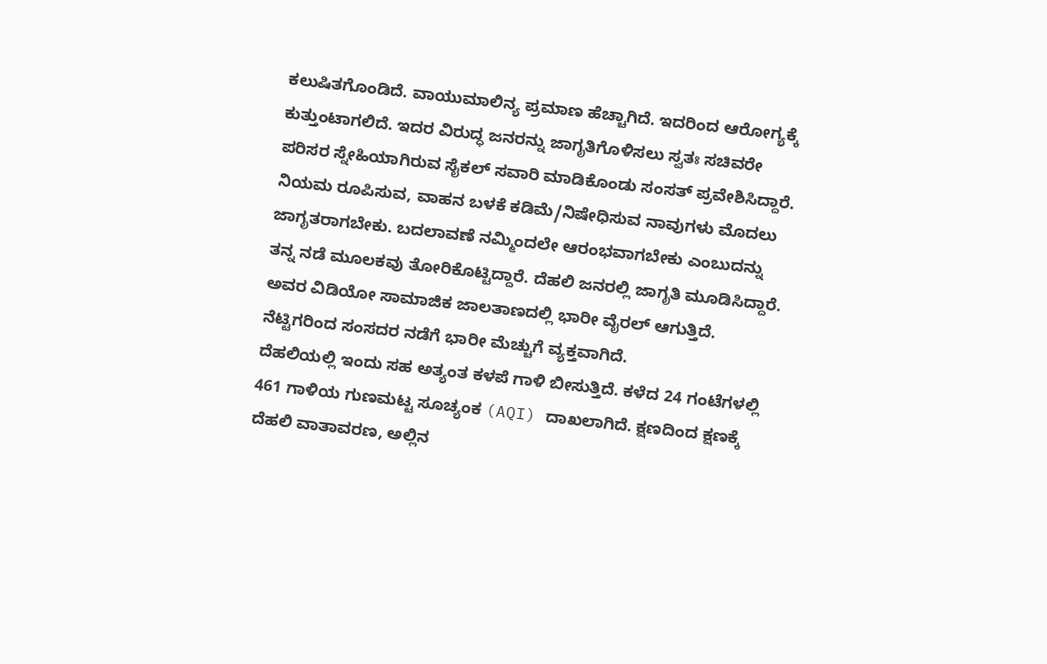ಕಲುಷಿತಗೊಂಡಿದೆ. ವಾಯುಮಾಲಿನ್ಯ ಪ್ರಮಾಣ ಹೆಚ್ಚಾಗಿದೆ. ಇದರಿಂದ ಆರೋಗ್ಯಕ್ಕೆ ಕುತ್ತುಂಟಾಗಲಿದೆ. ಇದರ ವಿರುದ್ಧ ಜನರನ್ನು ಜಾಗೃತಿಗೊಳಿಸಲು ಸ್ವತಃ ಸಚಿವರೇ ಪರಿಸರ ಸ್ನೇಹಿಯಾಗಿರುವ ಸೈಕಲ್ ಸವಾರಿ ಮಾಡಿಕೊಂಡು ಸಂಸತ್ ಪ್ರವೇಶಿಸಿದ್ದಾರೆ. ನಿಯಮ ರೂಪಿಸುವ, ವಾಹನ ಬಳಕೆ ಕಡಿಮೆ/ನಿಷೇಧಿಸುವ ನಾವುಗಳು ಮೊದಲು ಜಾಗೃತರಾಗಬೇಕು. ಬದಲಾವಣೆ ನಮ್ಮಿಂದಲೇ ಆರಂಭವಾಗಬೇಕು ಎಂಬುದನ್ನು ತನ್ನ ನಡೆ ಮೂಲಕವು ತೋರಿಕೊಟ್ಟಿದ್ದಾರೆ. ದೆಹಲಿ ಜನರಲ್ಲಿ ಜಾಗೃತಿ ಮೂಡಿಸಿದ್ದಾರೆ. ಅವರ ವಿಡಿಯೋ ಸಾಮಾಜಿಕ ಜಾಲತಾಣದಲ್ಲಿ ಭಾರೀ ವೈರಲ್ ಆಗುತ್ತಿದೆ. ನೆಟ್ಟಿಗರಿಂದ ಸಂಸದರ ನಡೆಗೆ ಭಾರೀ ಮೆಚ್ಚುಗೆ ವ್ಯಕ್ತವಾಗಿದೆ.
ದೆಹಲಿಯಲ್ಲಿ ಇಂದು ಸಹ ಅತ್ಯಂತ ಕಳಪೆ ಗಾಳಿ ಬೀಸುತ್ತಿದೆ. ಕಳೆದ 24 ಗಂಟೆಗಳಲ್ಲಿ 461 ಗಾಳಿಯ ಗುಣಮಟ್ಟ ಸೂಚ್ಯಂಕ (AQI) ದಾಖಲಾಗಿದೆ. ಕ್ಷಣದಿಂದ ಕ್ಷಣಕ್ಕೆ ದೆಹಲಿ ವಾತಾವರಣ, ಅಲ್ಲಿನ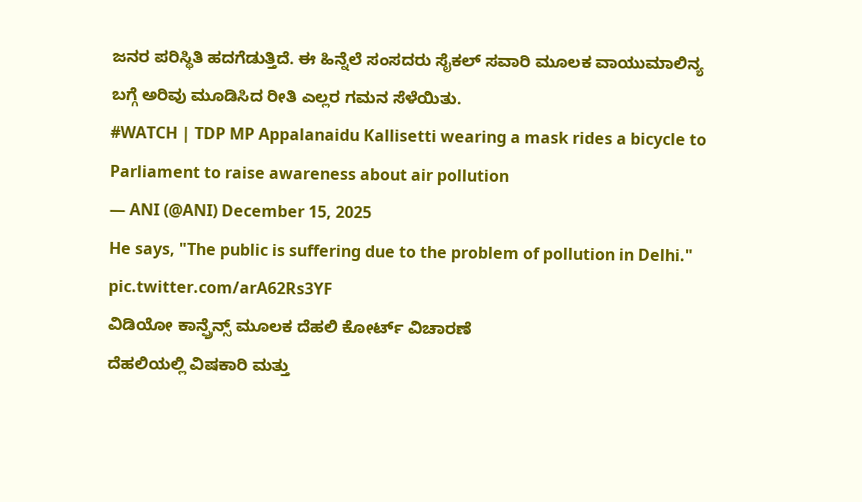ಜನರ ಪರಿಸ್ಥಿತಿ ಹದಗೆಡುತ್ತಿದೆ. ಈ ಹಿನ್ನೆಲೆ ಸಂಸದರು ಸೈಕಲ್ ಸವಾರಿ ಮೂಲಕ ವಾಯುಮಾಲಿನ್ಯ ಬಗ್ಗೆ ಅರಿವು ಮೂಡಿಸಿದ ರೀತಿ ಎಲ್ಲರ ಗಮನ ಸೆಳೆಯಿತು.
#WATCH | TDP MP Appalanaidu Kallisetti wearing a mask rides a bicycle to Parliament to raise awareness about air pollution
— ANI (@ANI) December 15, 2025
He says, "The public is suffering due to the problem of pollution in Delhi." pic.twitter.com/arA62Rs3YF
ವಿಡಿಯೋ ಕಾನ್ಫ್ರೆನ್ಸ್ ಮೂಲಕ ದೆಹಲಿ ಕೋರ್ಟ್ ವಿಚಾರಣೆ
ದೆಹಲಿಯಲ್ಲಿ ವಿಷಕಾರಿ ಮತ್ತು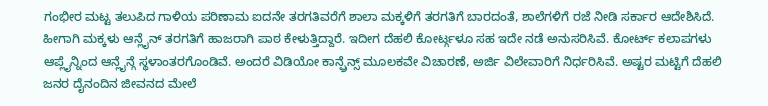ಗಂಭೀರ ಮಟ್ಟ ತಲುಪಿದ ಗಾಳಿಯ ಪರಿಣಾಮ ಐದನೇ ತರಗತಿವರೆಗೆ ಶಾಲಾ ಮಕ್ಕಳಿಗೆ ತರಗತಿಗೆ ಬಾರದಂತೆ, ಶಾಲೆಗಳಿಗೆ ರಜೆ ನೀಡಿ ಸರ್ಕಾರ ಆದೇಶಿಸಿದೆ. ಹೀಗಾಗಿ ಮಕ್ಕಳು ಆನ್ಲೈನ್ ತರಗತಿಗೆ ಹಾಜರಾಗಿ ಪಾಠ ಕೇಳುತ್ತಿದ್ದಾರೆ. ಇದೀಗ ದೆಹಲಿ ಕೋರ್ಟ್ಗಳೂ ಸಹ ಇದೇ ನಡೆ ಅನುಸರಿಸಿವೆ. ಕೋರ್ಟ್ ಕಲಾಪಗಳು ಆಪ್ಲೈನ್ನಿಂದ ಆನ್ಲೈನ್ಗೆ ಸ್ಥಳಾಂತರಗೊಂಡಿವೆ. ಅಂದರೆ ವಿಡಿಯೋ ಕಾನ್ಫ್ರೆನ್ಸ್ ಮೂಲಕವೇ ವಿಚಾರಣೆ, ಅರ್ಜಿ ವಿಲೇವಾರಿಗೆ ನಿರ್ಧರಿಸಿವೆ. ಅಷ್ಟರ ಮಟ್ಟಿಗೆ ದೆಹಲಿ ಜನರ ದೈನಂದಿನ ಜೀವನದ ಮೇಲೆ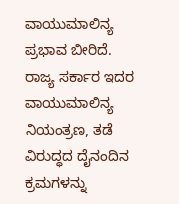ವಾಯುಮಾಲಿನ್ಯ ಪ್ರಭಾವ ಬೀರಿದೆ. ರಾಜ್ಯ ಸರ್ಕಾರ ಇದರ ವಾಯುಮಾಲಿನ್ಯ ನಿಯಂತ್ರಣ, ತಡೆ ವಿರುದ್ಧದ ದೈನಂದಿನ ಕ್ರಮಗಳನ್ನು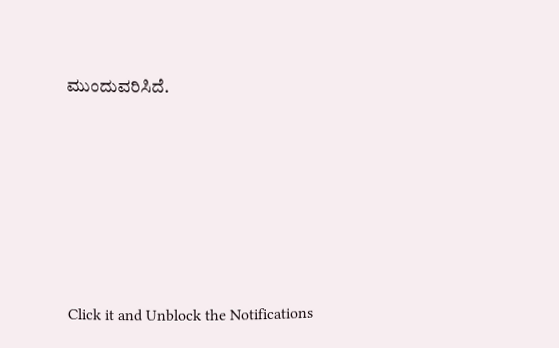ಮುಂದುವರಿಸಿದೆ.












Click it and Unblock the Notifications